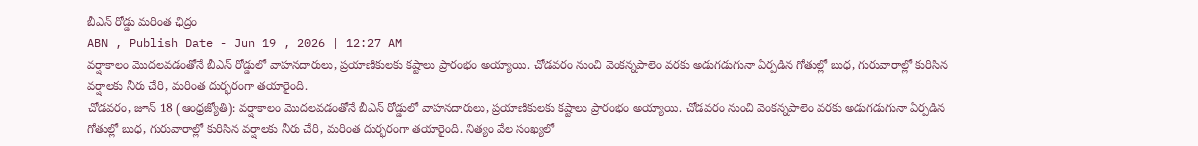బీఎన్ రోడ్డు మరింత ఛిద్రం
ABN , Publish Date - Jun 19 , 2026 | 12:27 AM
వర్షాకాలం మొదలవడంతోనే బీఎన్ రోడ్డులో వాహనదారులు, ప్రయాణికులకు కష్టాలు ప్రారంభం అయ్యాయి. చోడవరం నుంచి వెంకన్నపాలెం వరకు అడుగడుగునా ఏర్పడిన గోతుల్లో బుధ, గురువారాల్లో కురిసిన వర్షాలకు నీరు చేరి, మరింత దుర్భరంగా తయారైంది.
చోడవరం, జూన్ 18 (ఆంధ్రజ్యోతి): వర్షాకాలం మొదలవడంతోనే బీఎన్ రోడ్డులో వాహనదారులు, ప్రయాణికులకు కష్టాలు ప్రారంభం అయ్యాయి. చోడవరం నుంచి వెంకన్నపాలెం వరకు అడుగడుగునా ఏర్పడిన గోతుల్లో బుధ, గురువారాల్లో కురిసిన వర్షాలకు నీరు చేరి, మరింత దుర్భరంగా తయారైంది. నిత్యం వేల సంఖ్యలో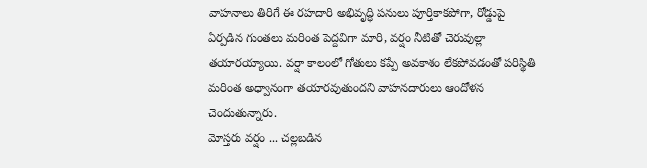వాహనాలు తిరిగే ఈ రహదారి అభివృద్ధి పనులు పూర్తికాకపోగా, రోడ్డుపై ఏర్పడిన గుంతలు మరింత పెద్దవిగా మారి, వర్షం నీటితో చెరువుల్లా తయారయ్యాయి. వర్షా కాలంలో గోతులు కప్పే అవకాశం లేకపోవడంతో పరిస్థితి మరింత అధ్వానంగా తయారవుతుందని వాహనదారులు ఆందోళన చెందుతున్నారు.
మోస్తరు వర్షం ... చల్లబడిన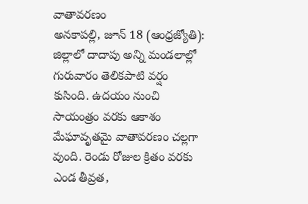వాతావరణం
అనకాపల్లి, జూన్ 18 (ఆంధ్రజ్యోతి): జిల్లాలో దాదాపు అన్ని మండలాల్లో గురువారం తెలికపాటి వర్షం కుసింది. ఉదయం నుంచి సాయంత్రం వరకు ఆకాశం మేఘావృతమై వాతావరణం చల్లగా వుంది. రెండు రోజుల క్రితం వరకు ఎండ తీవ్రత,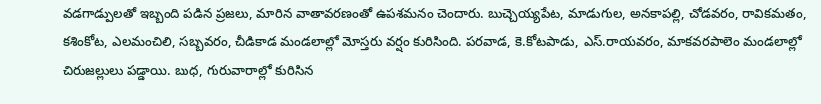వడగాడ్పులతో ఇబ్బంది పడిన ప్రజలు, మారిన వాతావరణంతో ఉపశమనం చెందారు. బుచ్చెయ్యపేట, మాడుగుల, అనకాపల్లి, చోడవరం, రావికమతం, కశింకోట, ఎలమంచిలి, సబ్బవరం, చీడికాడ మండలాల్లో మోస్తరు వర్షం కురిసింది. పరవాడ, కె.కోటపాడు, ఎస్.రాయవరం, మాకవరపాలెం మండలాల్లో చిరుజల్లులు పడ్డాయి. బుధ, గురువారాల్లో కురిసిన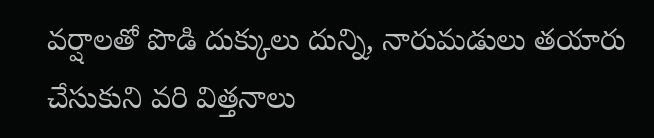వర్షాలతో పొడి దుక్కులు దున్ని, నారుమడులు తయారు చేసుకుని వరి విత్తనాలు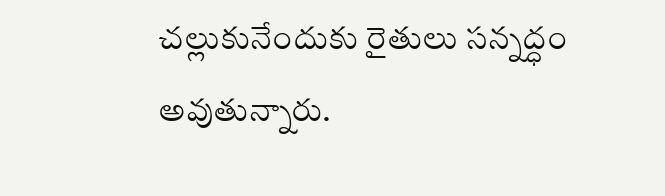చల్లుకునేందుకు రైతులు సన్నద్ధం అవుతున్నారు.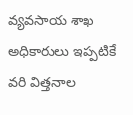వ్యవసాయ శాఖ అధికారులు ఇప్పటికే వరి విత్తనాల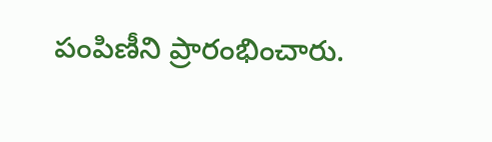పంపిణీని ప్రారంభించారు.